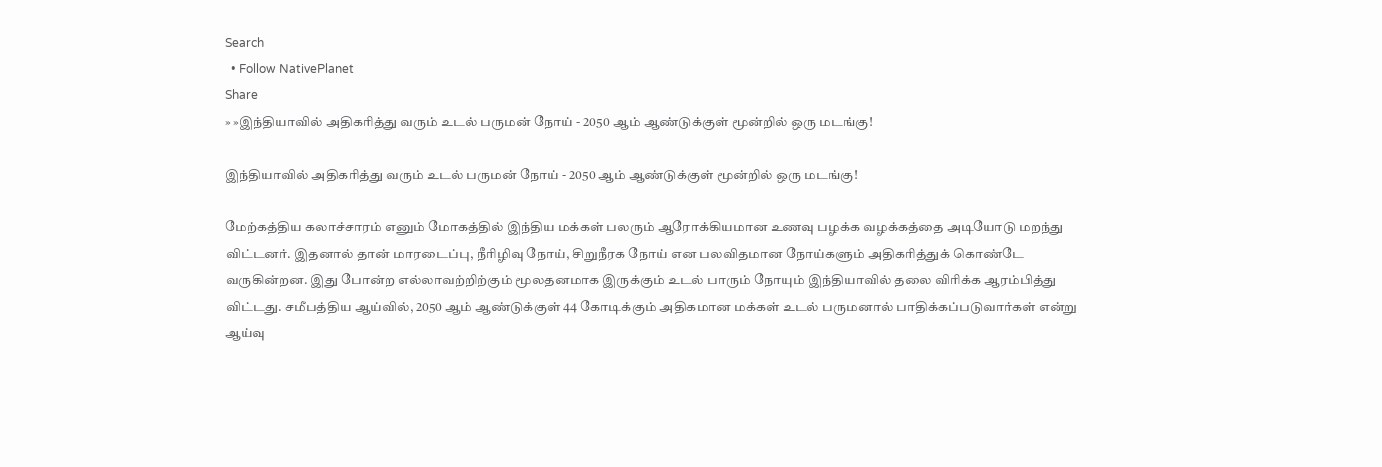Search
  • Follow NativePlanet
Share
» »இந்தியாவில் அதிகரித்து வரும் உடல் பருமன் நோய் - 2050 ஆம் ஆண்டுக்குள் மூன்றில் ஒரு மடங்கு!

இந்தியாவில் அதிகரித்து வரும் உடல் பருமன் நோய் - 2050 ஆம் ஆண்டுக்குள் மூன்றில் ஒரு மடங்கு!

மேற்கத்திய கலாச்சாரம் எனும் மோகத்தில் இந்திய மக்கள் பலரும் ஆரோக்கியமான உணவு பழக்க வழக்கத்தை அடியோடு மறந்து விட்டனர். இதனால் தான் மாரடைப்பு, நீரிழிவு நோய், சிறுநீரக நோய் என பலவிதமான நோய்களும் அதிகரித்துக் கொண்டே வருகின்றன. இது போன்ற எல்லாவற்றிற்கும் மூலதனமாக இருக்கும் உடல் பாரும் நோயும் இந்தியாவில் தலை விரிக்க ஆரம்பித்து விட்டது. சமீபத்திய ஆய்வில், 2050 ஆம் ஆண்டுக்குள் 44 கோடிக்கும் அதிகமான மக்கள் உடல் பருமனால் பாதிக்கப்படுவார்கள் என்று ஆய்வு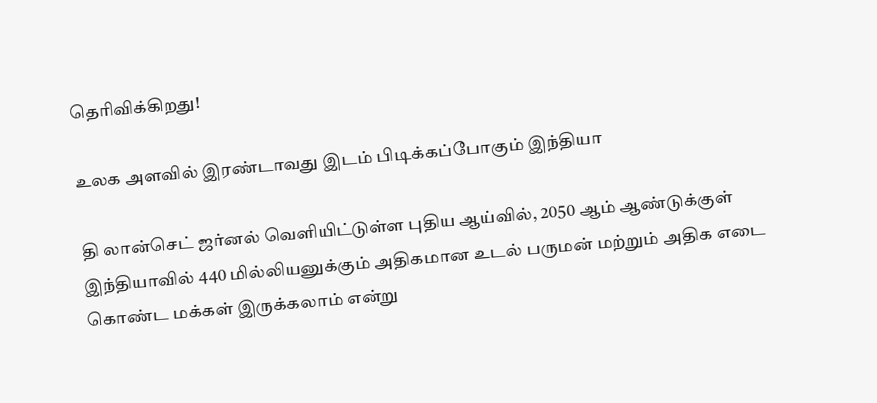தெரிவிக்கிறது!

உலக அளவில் இரண்டாவது இடம் பிடிக்கப்போகும் இந்தியா

தி லான்செட் ஜர்னல் வெளியிட்டுள்ள புதிய ஆய்வில், 2050 ஆம் ஆண்டுக்குள் இந்தியாவில் 440 மில்லியனுக்கும் அதிகமான உடல் பருமன் மற்றும் அதிக எடை கொண்ட மக்கள் இருக்கலாம் என்று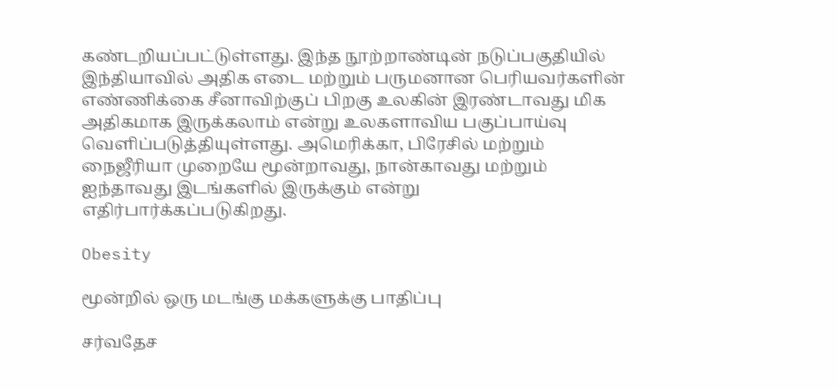கண்டறியப்பட்டுள்ளது. இந்த நூற்றாண்டின் நடுப்பகுதியில் இந்தியாவில் அதிக எடை மற்றும் பருமனான பெரியவர்களின் எண்ணிக்கை சீனாவிற்குப் பிறகு உலகின் இரண்டாவது மிக அதிகமாக இருக்கலாம் என்று உலகளாவிய பகுப்பாய்வு வெளிப்படுத்தியுள்ளது. அமெரிக்கா, பிரேசில் மற்றும் நைஜீரியா முறையே மூன்றாவது, நான்காவது மற்றும் ஐந்தாவது இடங்களில் இருக்கும் என்று எதிர்பார்க்கப்படுகிறது.

Obesity

மூன்றில் ஒரு மடங்கு மக்களுக்கு பாதிப்பு

சர்வதேச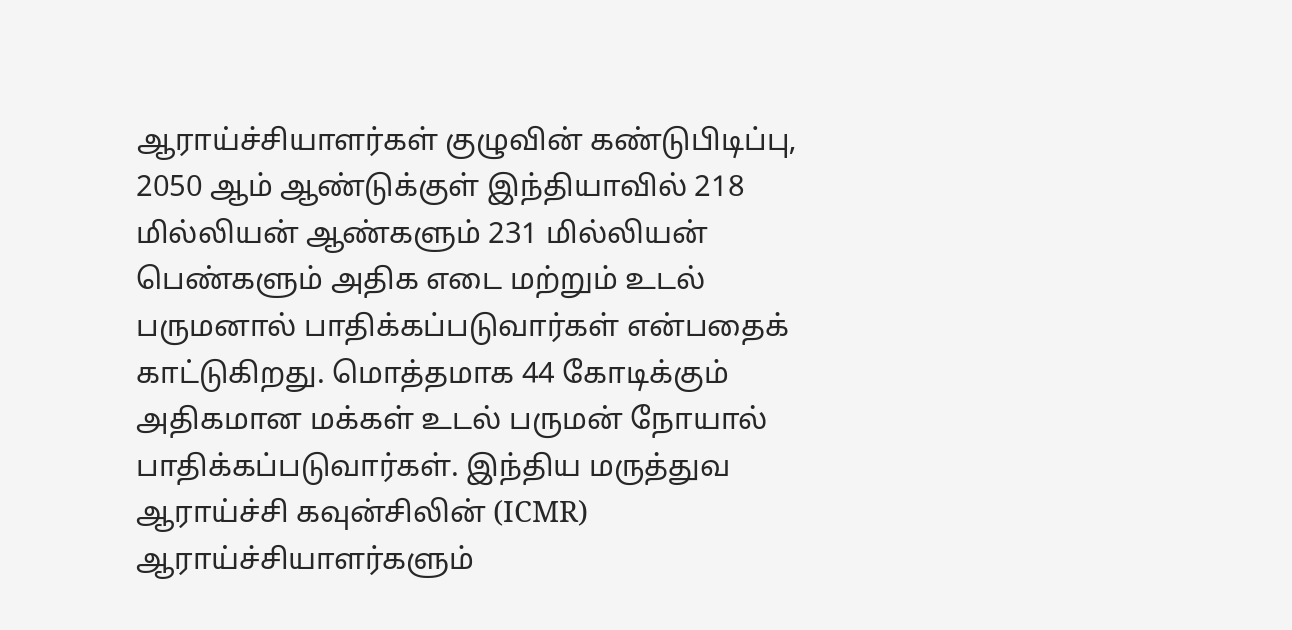ஆராய்ச்சியாளர்கள் குழுவின் கண்டுபிடிப்பு, 2050 ஆம் ஆண்டுக்குள் இந்தியாவில் 218 மில்லியன் ஆண்களும் 231 மில்லியன் பெண்களும் அதிக எடை மற்றும் உடல் பருமனால் பாதிக்கப்படுவார்கள் என்பதைக் காட்டுகிறது. மொத்தமாக 44 கோடிக்கும் அதிகமான மக்கள் உடல் பருமன் நோயால் பாதிக்கப்படுவார்கள். இந்திய மருத்துவ ஆராய்ச்சி கவுன்சிலின் (ICMR) ஆராய்ச்சியாளர்களும்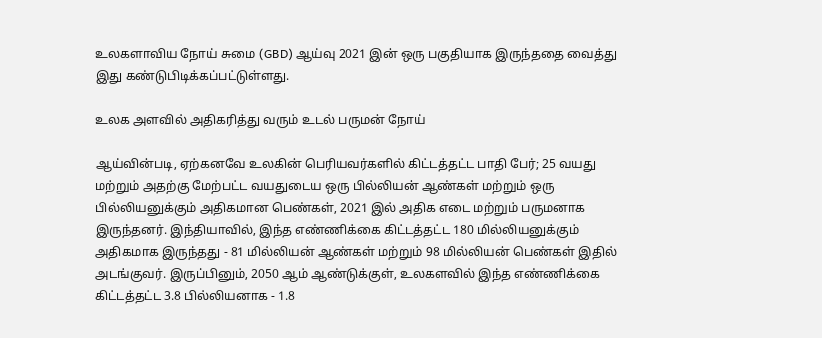உலகளாவிய நோய் சுமை (GBD) ஆய்வு 2021 இன் ஒரு பகுதியாக இருந்ததை வைத்து இது கண்டுபிடிக்கப்பட்டுள்ளது.

உலக அளவில் அதிகரித்து வரும் உடல் பருமன் நோய்

ஆய்வின்படி, ஏற்கனவே உலகின் பெரியவர்களில் கிட்டத்தட்ட பாதி பேர்; 25 வயது மற்றும் அதற்கு மேற்பட்ட வயதுடைய ஒரு பில்லியன் ஆண்கள் மற்றும் ஒரு பில்லியனுக்கும் அதிகமான பெண்கள், 2021 இல் அதிக எடை மற்றும் பருமனாக இருந்தனர். இந்தியாவில், இந்த எண்ணிக்கை கிட்டத்தட்ட 180 மில்லியனுக்கும் அதிகமாக இருந்தது - 81 மில்லியன் ஆண்கள் மற்றும் 98 மில்லியன் பெண்கள் இதில் அடங்குவர். இருப்பினும், 2050 ஆம் ஆண்டுக்குள், உலகளவில் இந்த எண்ணிக்கை கிட்டத்தட்ட 3.8 பில்லியனாக - 1.8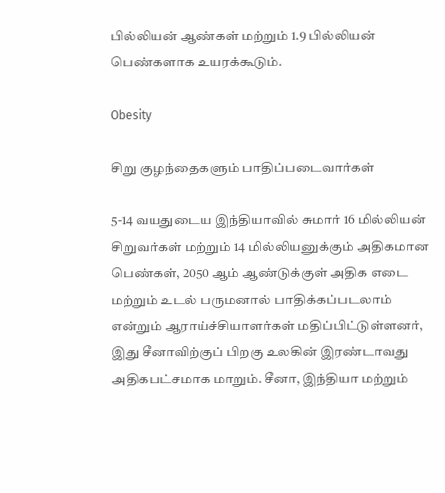பில்லியன் ஆண்கள் மற்றும் 1.9 பில்லியன் பெண்களாக உயரக்கூடும்.

Obesity

சிறு குழந்தைகளும் பாதிப்படைவார்கள்

5-14 வயதுடைய இந்தியாவில் சுமார் 16 மில்லியன் சிறுவர்கள் மற்றும் 14 மில்லியனுக்கும் அதிகமான பெண்கள், 2050 ஆம் ஆண்டுக்குள் அதிக எடை மற்றும் உடல் பருமனால் பாதிக்கப்படலாம் என்றும் ஆராய்ச்சியாளர்கள் மதிப்பிட்டுள்ளனர், இது சீனாவிற்குப் பிறகு உலகின் இரண்டாவது அதிகபட்சமாக மாறும். சீனா, இந்தியா மற்றும்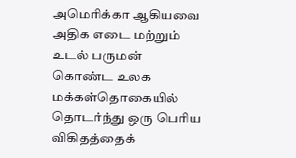அமெரிக்கா ஆகியவை அதிக எடை மற்றும் உடல் பருமன் கொண்ட உலக மக்கள்தொகையில் தொடர்ந்து ஒரு பெரிய விகிதத்தைக்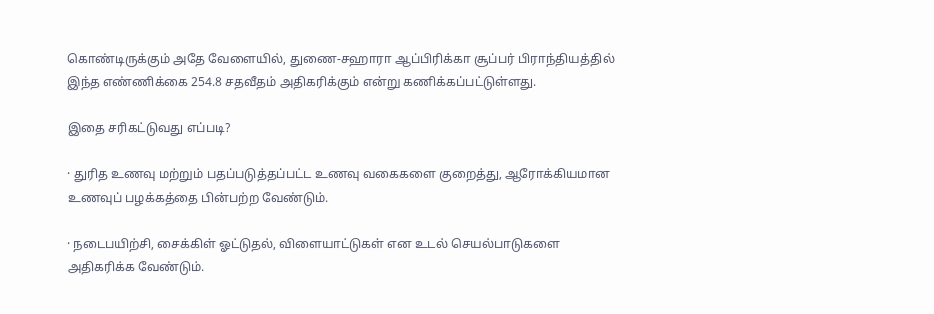கொண்டிருக்கும் அதே வேளையில், துணை-சஹாரா ஆப்பிரிக்கா சூப்பர் பிராந்தியத்தில் இந்த எண்ணிக்கை 254.8 சதவீதம் அதிகரிக்கும் என்று கணிக்கப்பட்டுள்ளது.

இதை சரிகட்டுவது எப்படி?

· துரித உணவு மற்றும் பதப்படுத்தப்பட்ட உணவு வகைகளை குறைத்து, ஆரோக்கியமான உணவுப் பழக்கத்தை பின்பற்ற வேண்டும்.

· நடைபயிற்சி, சைக்கிள் ஓட்டுதல், விளையாட்டுகள் என உடல் செயல்பாடுகளை அதிகரிக்க வேண்டும்.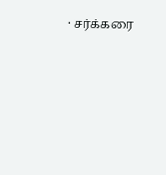· சர்க்கரை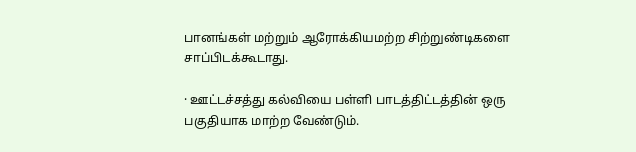பானங்கள் மற்றும் ஆரோக்கியமற்ற சிற்றுண்டிகளை சாப்பிடக்கூடாது.

· ஊட்டச்சத்து கல்வியை பள்ளி பாடத்திட்டத்தின் ஒரு பகுதியாக மாற்ற வேண்டும்.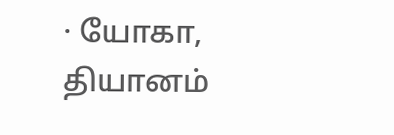· யோகா, தியானம்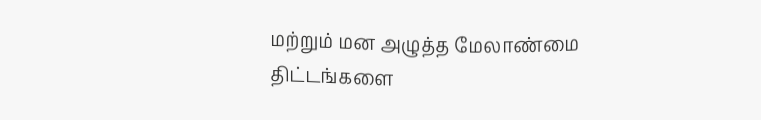மற்றும் மன அழுத்த மேலாண்மை திட்டங்களை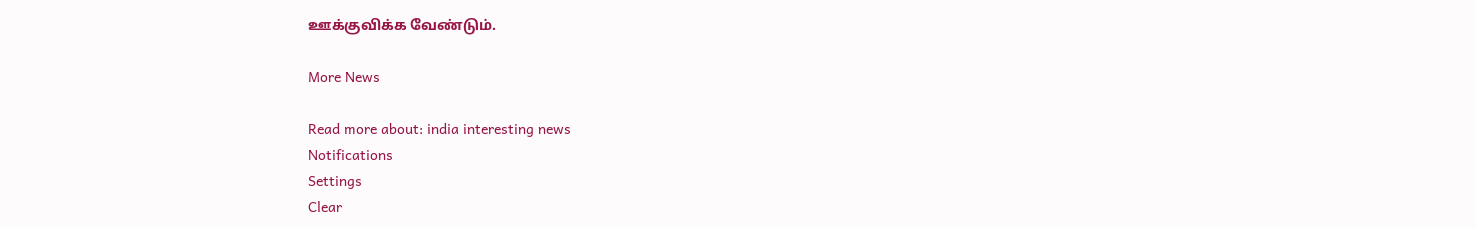ஊக்குவிக்க வேண்டும்.

More News

Read more about: india interesting news
Notifications
Settings
Clear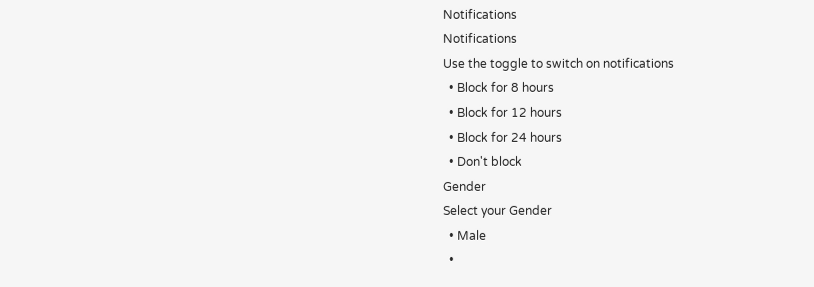Notifications
Notifications
Use the toggle to switch on notifications
  • Block for 8 hours
  • Block for 12 hours
  • Block for 24 hours
  • Don't block
Gender
Select your Gender
  • Male
  •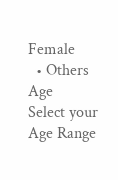Female
  • Others
Age
Select your Age Range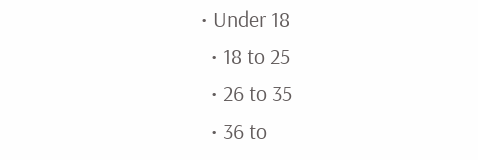• Under 18
  • 18 to 25
  • 26 to 35
  • 36 to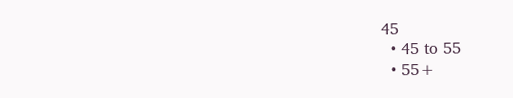45
  • 45 to 55
  • 55+